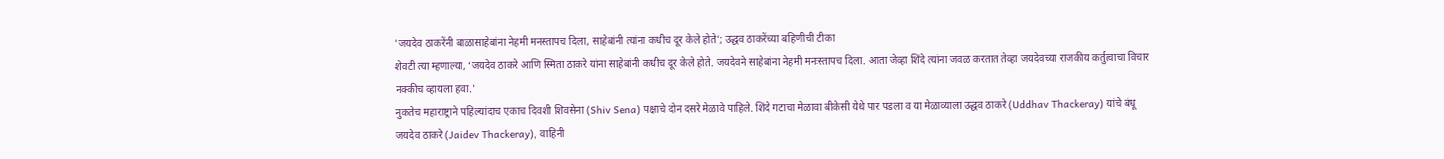'जयदेव ठाकरेंनी बाळासाहेबांना नेहमी मनस्तापच दिला, साहेबांनी त्यांना कधीच दूर केले होते'; उद्धव ठाकरेंच्या बहिणीची टीका
शेवटी त्या म्हणाल्या, ‘जयदेव ठाकरे आणि स्मिता ठाकरे यांना साहेबांनी कधीच दूर केले होते. जयदेवने साहेबांना नेहमी मनःस्तापच दिला. आता जेव्हा शिंदे त्यांना जवळ करतात तेव्हा जयदेवच्या राजकीय कर्तुत्वाचा विचार नक्कीच व्हायला हवा.'
नुकतेच महाराष्ट्राने पहिल्यांदाच एकाच दिवशी शिवसेना (Shiv Sena) पक्षाचे दोन दसरे मेळावे पाहिले. शिंदे गटाचा मेळावा बीकेसी येथे पार पडला व या मेळाव्याला उद्धव ठाकरे (Uddhav Thackeray) यांचे बंधू जयदेव ठाकरे (Jaidev Thackeray), वाहिनी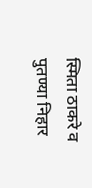स्मिता ठाकरे व पुतण्या निहार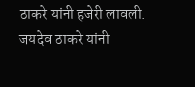ठाकरे यांनी हजेरी लावली. जयदेव ठाकरे यांनी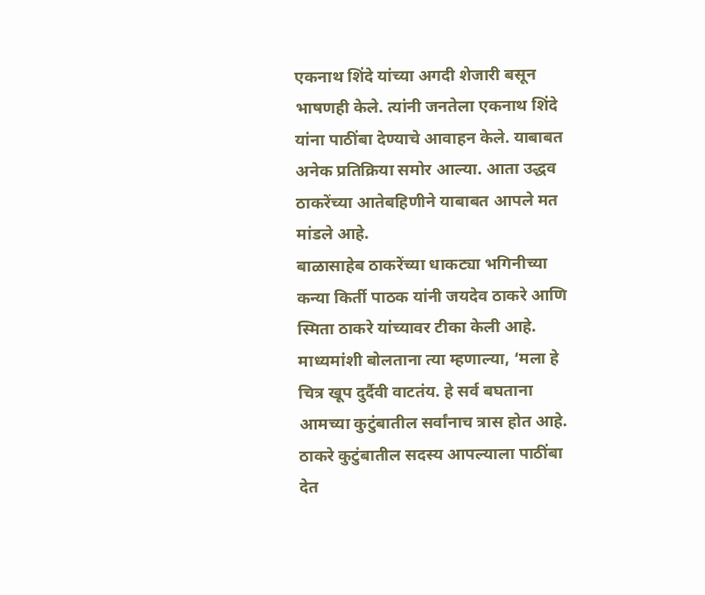एकनाथ शिंदे यांच्या अगदी शेजारी बसून भाषणही केले. त्यांनी जनतेला एकनाथ शिंदे यांना पाठींबा देण्याचे आवाहन केले. याबाबत अनेक प्रतिक्रिया समोर आल्या. आता उद्धव ठाकरेंच्या आतेबहिणीने याबाबत आपले मत मांडले आहे.
बाळासाहेब ठाकरेंच्या धाकट्या भगिनीच्या कन्या किर्ती पाठक यांनी जयदेव ठाकरे आणि स्मिता ठाकरे यांच्यावर टीका केली आहे. माध्यमांशी बोलताना त्या म्हणाल्या, ‘मला हे चित्र खूप दुर्दैवी वाटतंय. हे सर्व बघताना आमच्या कुटुंबातील सर्वांनाच त्रास होत आहे. ठाकरे कुटुंबातील सदस्य आपल्याला पाठींबा देत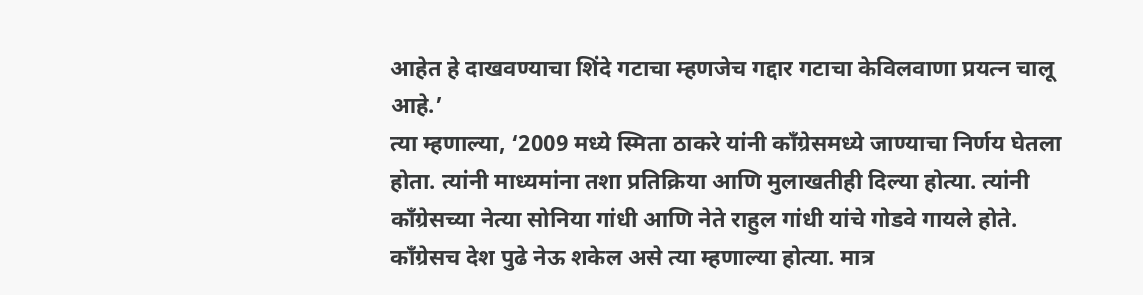आहेत हे दाखवण्याचा शिंदे गटाचा म्हणजेच गद्दार गटाचा केविलवाणा प्रयत्न चालू आहे.’
त्या म्हणाल्या, ‘2009 मध्ये स्मिता ठाकरे यांनी कॉंग्रेसमध्ये जाण्याचा निर्णय घेतला होता. त्यांनी माध्यमांना तशा प्रतिक्रिया आणि मुलाखतीही दिल्या होत्या. त्यांनी काँग्रेसच्या नेत्या सोनिया गांधी आणि नेते राहुल गांधी यांचे गोडवे गायले होते. कॉंग्रेसच देश पुढे नेऊ शकेल असे त्या म्हणाल्या होत्या. मात्र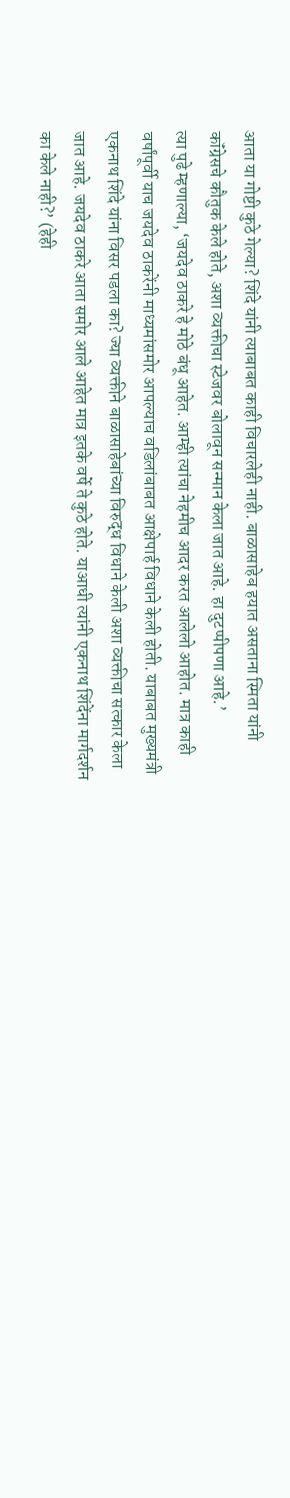आता या गोष्टी कुठे गेल्या? शिंदे यांनी त्याबाबत काही विचारलेही नाही. बाळासाहेब हयात असताना स्मिता यांनी कॉंग्रेसचे कौतुक केले होते, अशा व्यक्तीचा स्टेजवर बोलावून सन्मान केला जात आहे. हा दुटप्पीपणा आहे.’
त्या पुढे म्हणाल्या, ‘जयदेव ठाकरे हे मोठे बंधू आहेत. आम्ही त्यांचा नेहमीच आदर करत आलेलो आहोत. मात्र काही वर्षांपूर्वी याच जयदेव ठाकरेंनी माध्यमांसमोर आपल्याच वडिलांबाबत आक्षेपार्ह विधाने केली होती. याबाबत मुख्यमंत्री एकनाथ शिंदे यांना विसर पडला का? ज्या व्यक्तीने बाळासाहेबांच्या विरुद्ध विधाने केली अशा व्यक्तीचा सत्कार केला जात आहे. जयदेव ठाकरे आता समोर आले आहेत मात्र इतके वर्षे ते कुठे होते. याआधी त्यांनी एकनाथ शिंदेंना मार्गदर्शन का केले नाही?’ (हेही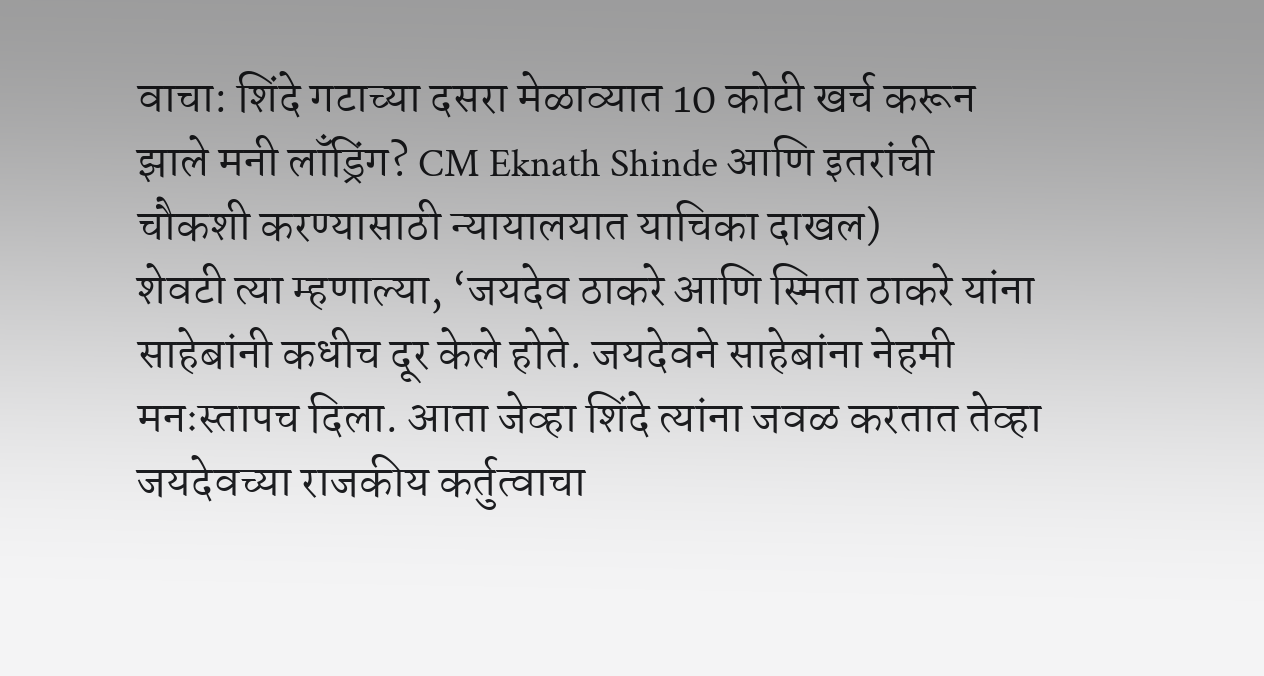वाचा: शिंदे गटाच्या दसरा मेळाव्यात 10 कोटी खर्च करून झाले मनी लाँड्रिंग? CM Eknath Shinde आणि इतरांची चौकशी करण्यासाठी न्यायालयात याचिका दाखल)
शेवटी त्या म्हणाल्या, ‘जयदेव ठाकरे आणि स्मिता ठाकरे यांना साहेबांनी कधीच दूर केले होते. जयदेवने साहेबांना नेहमी मनःस्तापच दिला. आता जेव्हा शिंदे त्यांना जवळ करतात तेव्हा जयदेवच्या राजकीय कर्तुत्वाचा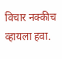विचार नक्कीच व्हायला हवा.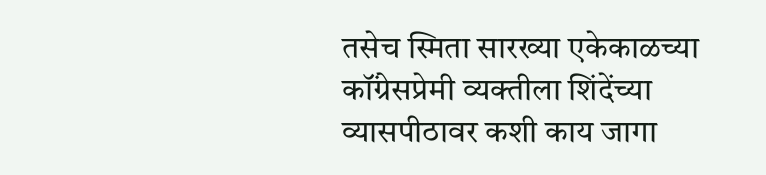तसेच स्मिता सारख्या एकेकाळच्या कॉंग्रेसप्रेमी व्यक्तीला शिंदेंच्या व्यासपीठावर कशी काय जागा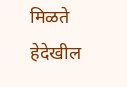मिळते हेदेखील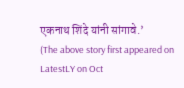एकनाथ शिंदे यांनी सांगावे.’
(The above story first appeared on LatestLY on Oct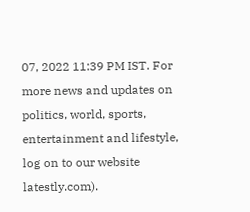07, 2022 11:39 PM IST. For more news and updates on politics, world, sports, entertainment and lifestyle, log on to our website latestly.com).